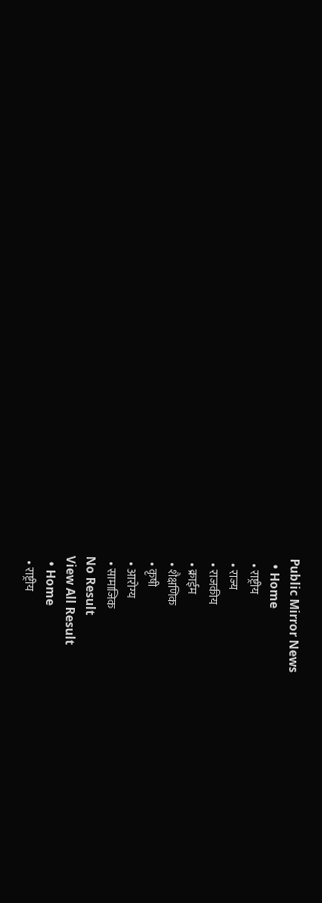Public Mirror News
  • Home
  • राष्ट्रीय
  • राज्य
  • राजकीय
  • क्राईम
  • शैक्षणिक
  • कृषी
  • आरोग्य
  • सामाजिक
No Result
View All Result
  • Home
  • राष्ट्रीय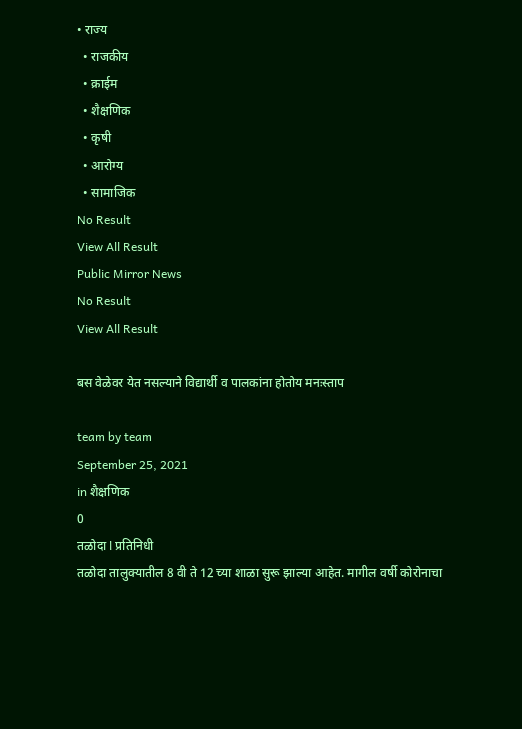• राज्य
  • राजकीय
  • क्राईम
  • शैक्षणिक
  • कृषी
  • आरोग्य
  • सामाजिक
No Result
View All Result
Public Mirror News
No Result
View All Result

बस वेळेवर येत नसल्याने विद्यार्थी व पालकांना होतोय मनःस्ताप

team by team
September 25, 2021
in शैक्षणिक
0
तळोदा l प्रतिनिधी
तळोदा तालुक्यातील 8 वी ते 12 च्या शाळा सुरू झाल्या आहेत. मागील वर्षी कोरोनाचा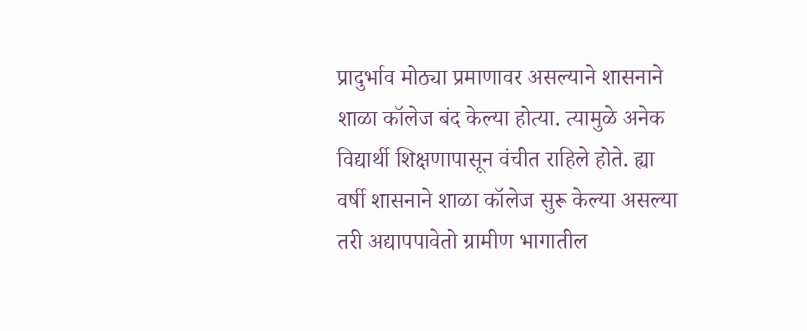प्रादुर्भाव मोठ्या प्रमाणावर असल्याने शासनाने शाळा कॉलेज बंद केल्या होत्या. त्यामुळे अनेक विद्यार्थी शिक्षणापासून वंचीत राहिले होते. ह्या वर्षी शासनाने शाळा कॉलेज सुरू केल्या असल्या तरी अद्यापपावेतो ग्रामीण भागातील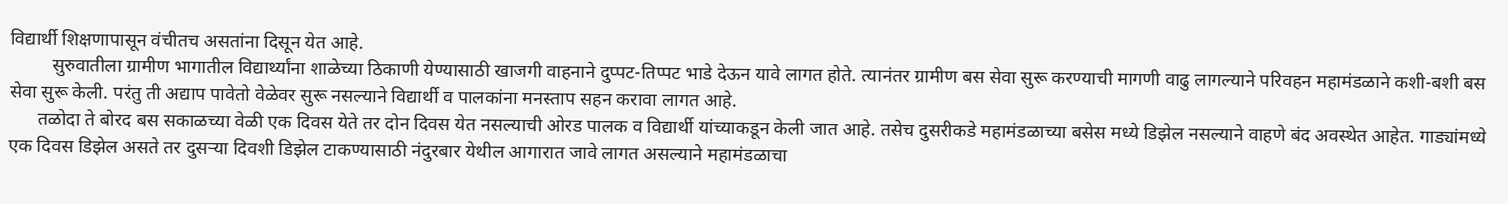विद्यार्थी शिक्षणापासून वंचीतच असतांना दिसून येत आहे.
         सुरुवातीला ग्रामीण भागातील विद्यार्थ्यांना शाळेच्या ठिकाणी येण्यासाठी खाजगी वाहनाने दुप्पट-तिप्पट भाडे देऊन यावे लागत होते. त्यानंतर ग्रामीण बस सेवा सुरू करण्याची मागणी वाढु लागल्याने परिवहन महामंडळाने कशी-बशी बस सेवा सुरू केली. परंतु ती अद्याप पावेतो वेळेवर सुरू नसल्याने विद्यार्थी व पालकांना मनस्ताप सहन करावा लागत आहे.
      तळोदा ते बोरद बस सकाळच्या वेळी एक दिवस येते तर दोन दिवस येत नसल्याची ओरड पालक व विद्यार्थी यांच्याकडून केली जात आहे. तसेच दुसरीकडे महामंडळाच्या बसेस मध्ये डिझेल नसल्याने वाहणे बंद अवस्थेत आहेत. गाड्यांमध्ये एक दिवस डिझेल असते तर दुसऱ्या दिवशी डिझेल टाकण्यासाठी नंदुरबार येथील आगारात जावे लागत असल्याने महामंडळाचा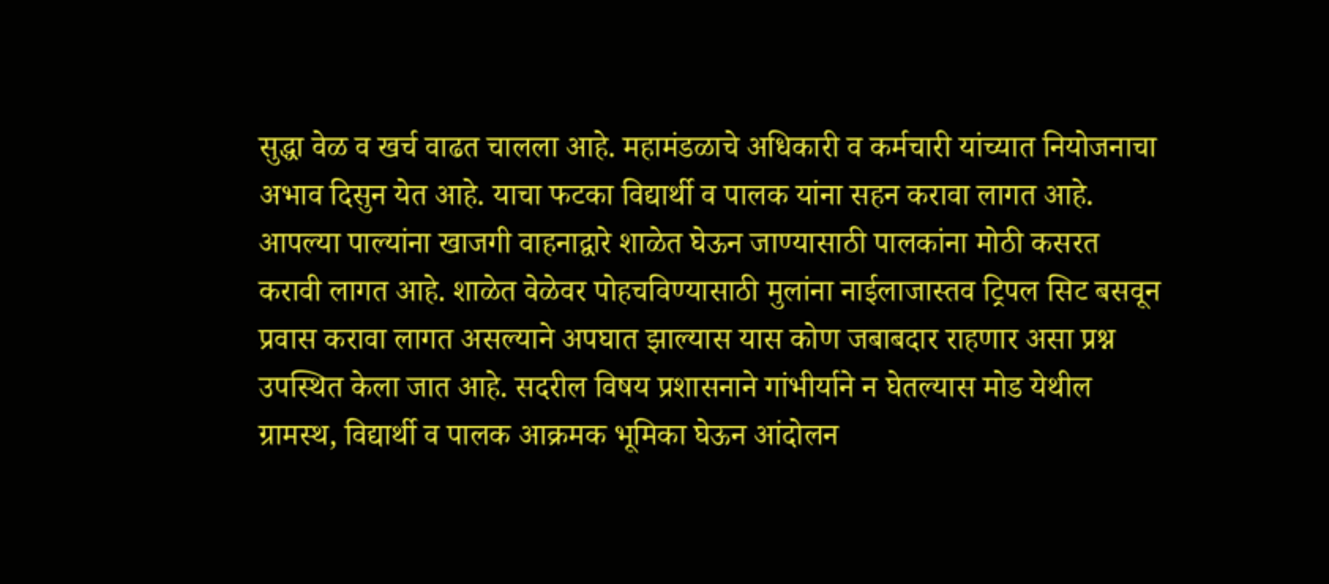सुद्धा वेळ व खर्च वाढत चालला आहे. महामंडळाचे अधिकारी व कर्मचारी यांच्यात नियोजनाचा अभाव दिसुन येत आहे. याचा फटका विद्यार्थी व पालक यांना सहन करावा लागत आहे. आपल्या पाल्यांना खाजगी वाहनाद्वारे शाळेत घेऊन जाण्यासाठी पालकांना मोठी कसरत करावी लागत आहे. शाळेत वेळेवर पोहचविण्यासाठी मुलांना नाईलाजास्तव ट्रिपल सिट बसवून प्रवास करावा लागत असल्याने अपघात झाल्यास यास कोण जबाबदार राहणार असा प्रश्न उपस्थित केला जात आहे. सदरील विषय प्रशासनाने गांभीर्याने न घेतल्यास मोड येथील ग्रामस्थ, विद्यार्थी व पालक आक्रमक भूमिका घेऊन आंदोलन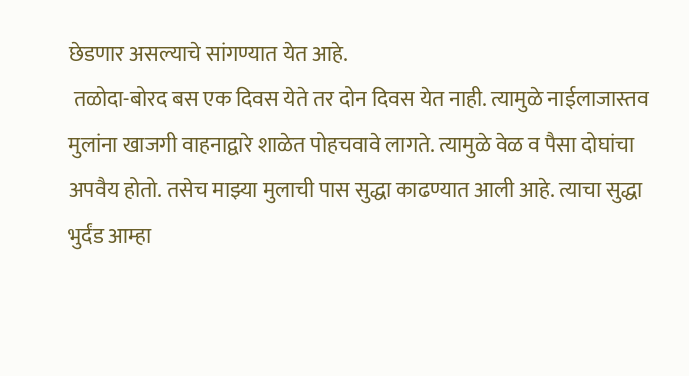छेडणार असल्याचे सांगण्यात येत आहे.
 तळोदा-बोरद बस एक दिवस येते तर दोन दिवस येत नाही. त्यामुळे नाईलाजास्तव मुलांना खाजगी वाहनाद्वारे शाळेत पोहचवावे लागते. त्यामुळे वेळ व पैसा दोघांचा अपवैय होतो. तसेच माझ्या मुलाची पास सुद्धा काढण्यात आली आहे. त्याचा सुद्धा भुर्दंड आम्हा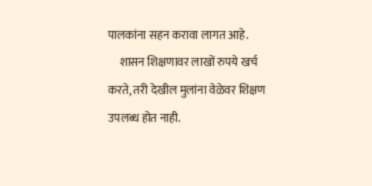पालकांना सहन करावा लागत आहे.
     शासन शिक्षणावर लाखों रुपये खर्च करते, तरी देखील मुलांना वेळेवर शिक्षण उपलब्ध होत नाही.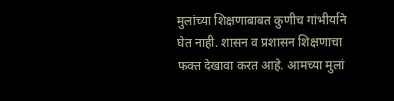मुलांच्या शिक्षणाबाबत कुणीच गांभीर्याने घेत नाही. शासन व प्रशासन शिक्षणाचा फक्त देखावा करत आहे. आमच्या मुलां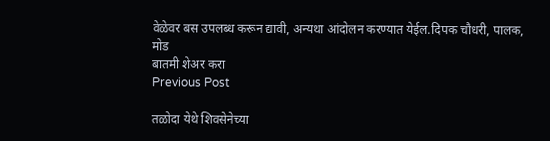वेळेवर बस उपलब्ध करून द्यावी, अन्यथा आंदोलन करण्यात येईल.दिपक चौधरी, पालक, मोड
बातमी शेअर करा
Previous Post

तळोदा येथे शिवसेनेच्या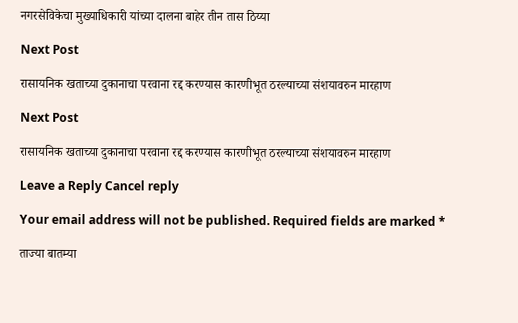नगरसेविकेचा मुख्याधिकारी यांच्या दालना बाहेर तीन तास ठिय्या

Next Post

रासायनिक खताच्या दुकानाचा परवाना रद्द करण्यास कारणीभूत ठरल्याच्या संशयावरुन मारहाण

Next Post

रासायनिक खताच्या दुकानाचा परवाना रद्द करण्यास कारणीभूत ठरल्याच्या संशयावरुन मारहाण

Leave a Reply Cancel reply

Your email address will not be published. Required fields are marked *

ताज्या बातम्या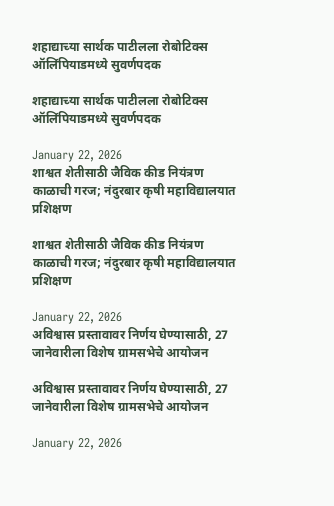शहाद्याच्या सार्थक पाटीलला रोबोटिक्स ऑलिंपियाडमध्ये सुवर्णपदक

शहाद्याच्या सार्थक पाटीलला रोबोटिक्स ऑलिंपियाडमध्ये सुवर्णपदक

January 22, 2026
शाश्वत शेतीसाठी जैविक कीड नियंत्रण काळाची गरज; नंदुरबार कृषी महाविद्यालयात प्रशिक्षण

शाश्वत शेतीसाठी जैविक कीड नियंत्रण काळाची गरज; नंदुरबार कृषी महाविद्यालयात प्रशिक्षण

January 22, 2026
अविश्वास प्रस्तावावर निर्णय घेण्यासाठी, 27 जानेवारीला विशेष ग्रामसभेचे आयोजन

अविश्वास प्रस्तावावर निर्णय घेण्यासाठी, 27 जानेवारीला विशेष ग्रामसभेचे आयोजन

January 22, 2026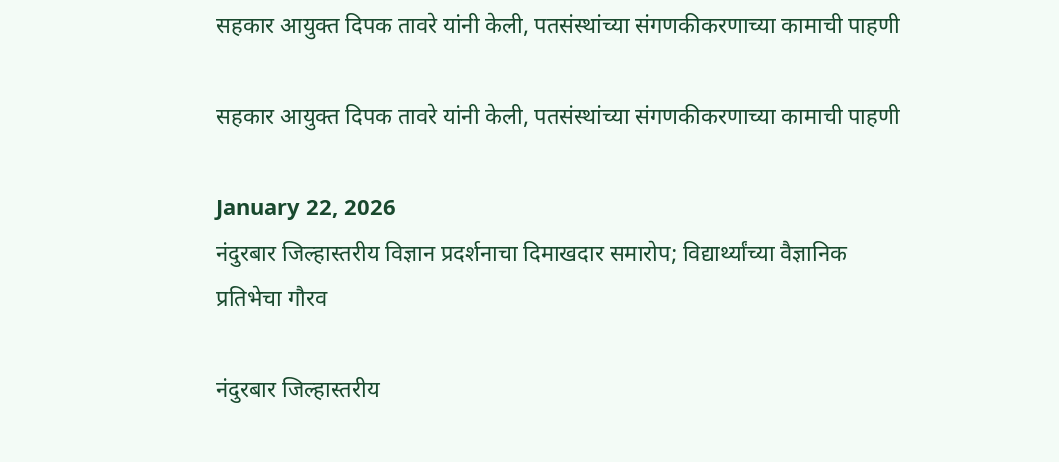सहकार आयुक्त दिपक तावरे यांनी केली, पतसंस्थांच्या संगणकीकरणाच्या कामाची पाहणी

सहकार आयुक्त दिपक तावरे यांनी केली, पतसंस्थांच्या संगणकीकरणाच्या कामाची पाहणी

January 22, 2026
नंदुरबार जिल्हास्तरीय विज्ञान प्रदर्शनाचा दिमाखदार समारोप; विद्यार्थ्यांच्या वैज्ञानिक प्रतिभेचा गौरव

नंदुरबार जिल्हास्तरीय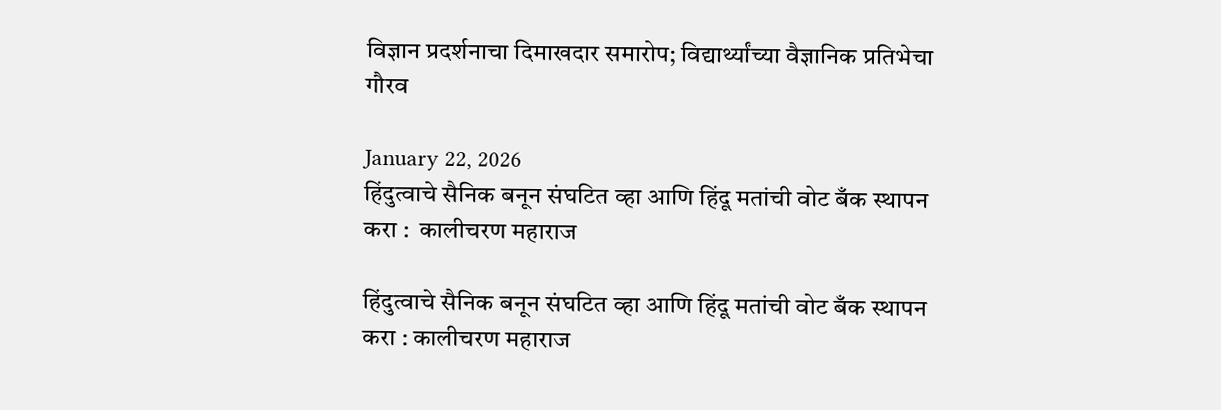विज्ञान प्रदर्शनाचा दिमाखदार समारोप; विद्यार्थ्यांच्या वैज्ञानिक प्रतिभेचा गौरव

January 22, 2026
हिंदुत्वाचे सैनिक बनून संघटित व्हा आणि हिंदू मतांची वोट बँक स्थापन करा :  कालीचरण महाराज

हिंदुत्वाचे सैनिक बनून संघटित व्हा आणि हिंदू मतांची वोट बँक स्थापन करा : कालीचरण महाराज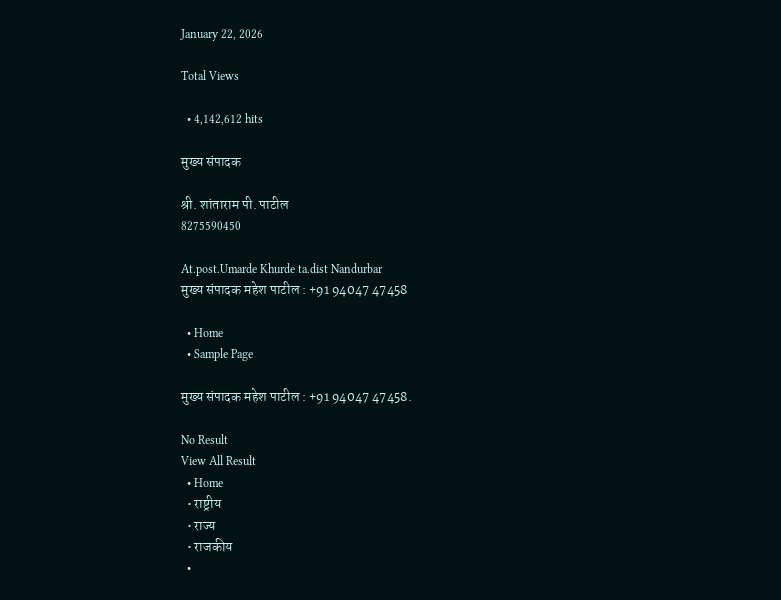January 22, 2026

Total Views

  • 4,142,612 hits

मुख्य संपादक

श्री. शांताराम पी. पाटील
8275590450

At.post.Umarde Khurde ta.dist Nandurbar
मुख्य संपादक महेश पाटील : +91 94047 47458

  • Home
  • Sample Page

मुख्य संपादक महेश पाटील : +91 94047 47458.

No Result
View All Result
  • Home
  • राष्ट्रीय
  • राज्य
  • राजकीय
  •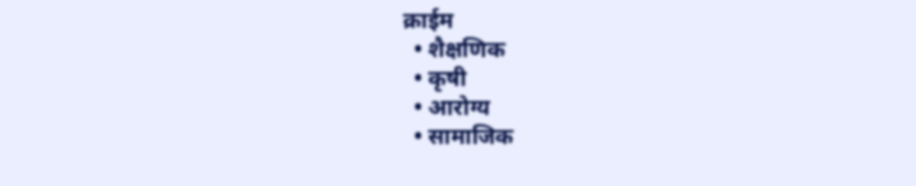क्राईम
  • शैक्षणिक
  • कृषी
  • आरोग्य
  • सामाजिक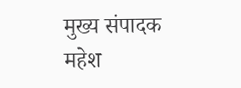मुख्य संपादक महेश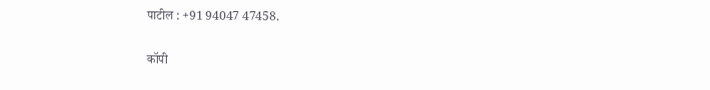पाटील : +91 94047 47458.

कॉपी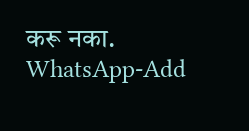करू नका.
WhatsApp-Add